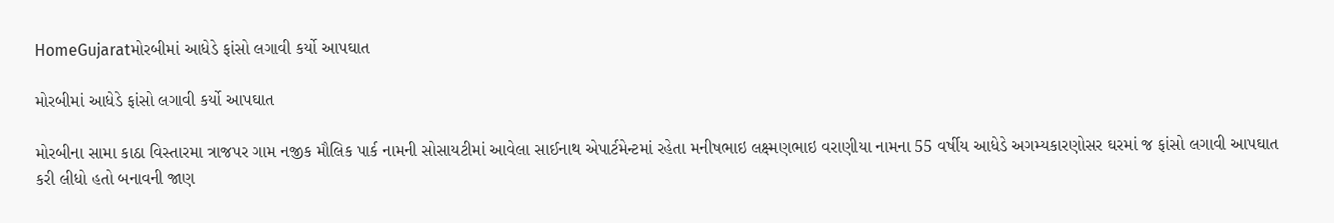HomeGujaratમોરબીમાં આધેડે ફાંસો લગાવી કર્યો આપઘાત

મોરબીમાં આધેડે ફાંસો લગાવી કર્યો આપઘાત

મોરબીના સામા કાઠા વિસ્તારમા ત્રાજપર ગામ નજીક મૌલિક પાર્ક નામની સોસાયટીમાં આવેલા સાઈનાથ એપાર્ટમેન્ટમાં રહેતા મનીષભાઇ લક્ષ્મણભાઇ વરાણીયા નામના 55 વર્ષીય આધેડે અગમ્યકારણોસર ઘરમાં જ ફાંસો લગાવી આપઘાત કરી લીધો હતો બનાવની જાણ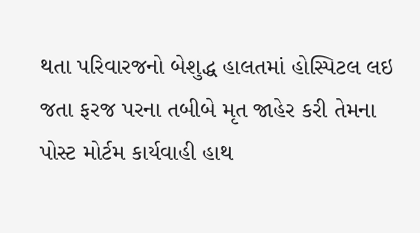થતા પરિવારજનો બેશુદ્ધ હાલતમાં હોસ્પિટલ લઇ જતા ફરજ પરના તબીબે મૃત જાહેર કરી તેમના પોસ્ટ મોર્ટમ કાર્યવાહી હાથ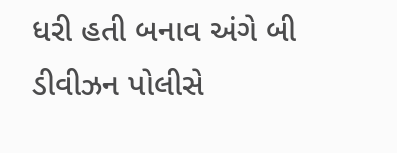ધરી હતી બનાવ અંગે બી ડીવીઝન પોલીસે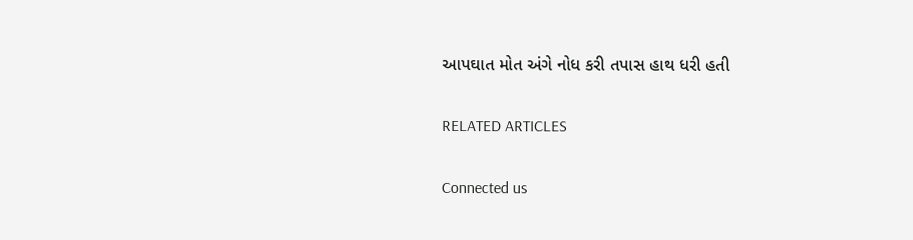આપઘાત મોત અંગે નોધ કરી તપાસ હાથ ધરી હતી

RELATED ARTICLES

Connected us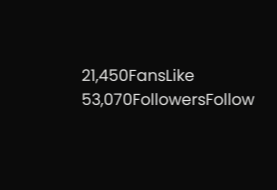21,450FansLike
53,070FollowersFollow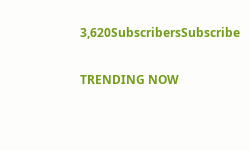3,620SubscribersSubscribe

TRENDING NOW